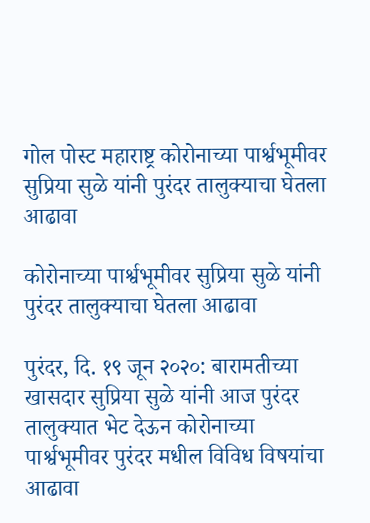गोल पोस्ट महाराष्ट्र कोरोनाच्या पार्श्वभूमीवर सुप्रिया सुळे यांनी पुरंदर तालुक्याचा घेतला आढावा

कोरोनाच्या पार्श्वभूमीवर सुप्रिया सुळे यांनी पुरंदर तालुक्याचा घेतला आढावा

पुरंदर, दि. १९ जून २०२०: बारामतीच्या खासदार सुप्रिया सुळे यांनी आज पुरंदर तालुक्यात भेट देऊन कोरोनाच्या पार्श्वभूमीवर पुरंदर मधील विविध विषयांचा आढावा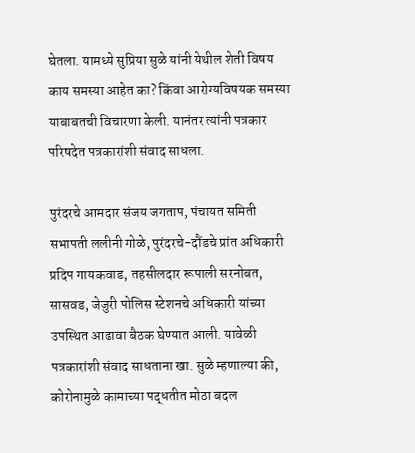घेतला. यामध्ये सुप्रिया सुळे यांनी येथील शेती विषय काय समस्या आहेत का? किंवा आरोग्यविषयक समस्या याबाबतची विचारणा केली. यानंतर त्यांनी पत्रकार परिषदेत पत्रकारांशी संवाद साधला.

पुरंदरचे आमदार संजय जगताप, पंचायत समिती सभापती ललीनी गोळे, पुरंदरचे-दौंडचे प्रांत अधिकारी प्रदिप गायकवाड, तहसीलदार रूपाली सरनोबत, सासवड, जेजुरी पोलिस स्टेशनचे अधिकारी यांच्या उपस्थित आढावा बैठक घेण्यात आली. यावेळी पत्रकारांशी संवाद साधताना खा. सुळे म्हणाल्या की, कोरोनामुळे कामाच्या पद्धतीत मोठा बदल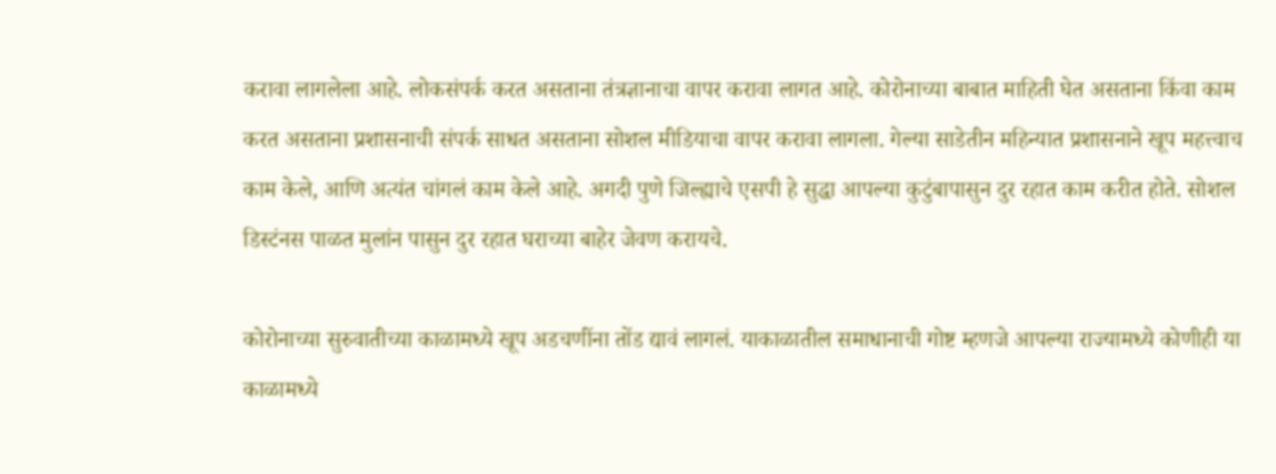करावा लागलेला आहे. लोकसंपर्क करत असताना तंत्रज्ञानाचा वापर करावा लागत आहे. कोरोनाच्या बाबात माहिती घेत असताना किंवा काम करत असताना प्रशासनाची संपर्क साधत असताना सोशल मीडियाचा वापर करावा लागला. गेल्या साडेतीन महिन्यात प्रशासनाने खूप महत्त्वाच काम केले, आणि अत्यंत चांगलं काम केले आहे. अगदी पुणे जिल्ह्याचे एसपी हे सुद्धा आपल्या कुटुंबापासुन दुर रहात काम करीत होते. सोशल डिस्टंनस पाळत मुलांन पासुन दुर रहात घराच्या बाहेर जेवण करायचे.

कोरोनाच्या सुरुवातीच्या काळामध्ये खूप अडचणींना तोंड द्यावं लागलं. याकाळातील समाधानाची गोष्ट म्हणजे आपल्या राज्यामध्ये कोणीही या काळामध्ये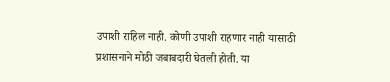उपाशी राहिल नाही. कोणी उपाशी राहणार नाही यासाठी प्रशासनाने मोठी जबाबदारी घेतली होती. या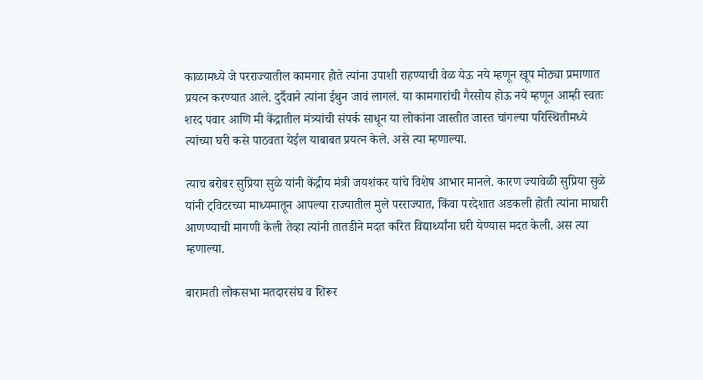काळामध्ये जे परराज्यातील कामगार होते त्यांना उपाशी राहण्याची वेळ येऊ नये म्हणून खूप मोठ्या प्रमाणात प्रयत्न करण्यात आले. दुर्दैवाने त्यांना ईथुन जावं लागलं. या कामगारांची गैरसोय होऊ नये म्हणून आम्ही स्वतः शरद पवार आणि मी केंद्रातील मंत्र्यांची संपर्क साधून या लोकांना जास्तीत जास्त चांगल्या परिस्थितीमध्ये त्यांच्या घरी कसे पाठवता येईल याबाबत प्रयत्न केले. असे त्या म्हणाल्या.

त्याच बरोबर सुप्रिया सुळे यांनी केंद्रीय मंत्री जयशंकर यांचे विशेष आभार मानले. कारण ज्यावेळी सुप्रिया सुळे यांनी ट्विटरच्या माध्यमातून आपल्या राज्यातील मुले परराज्यात, किंवा परदेशात अडकली होती त्यांना माघारी आणण्याची मागणी केली तेव्हा त्यांनी तातडीने मदत करित विद्यार्थ्यांना घरी येण्यास मदत केली. अस त्या म्हणाल्या.

बारामती लोकसभा मतदारसंघ व शिरूर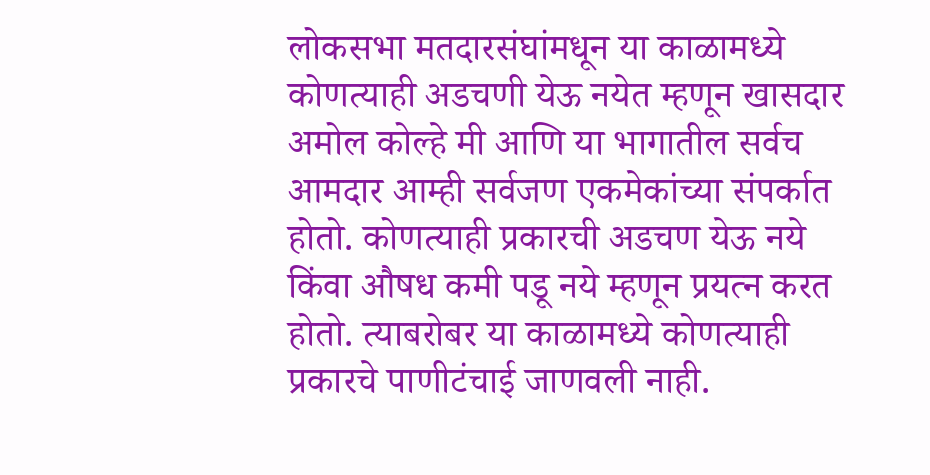लोकसभा मतदारसंघांमधून या काळामध्ये कोणत्याही अडचणी येऊ नयेत म्हणून खासदार अमोल कोल्हे मी आणि या भागातील सर्वच आमदार आम्ही सर्वजण एकमेकांच्या संपर्कात होतो. कोणत्याही प्रकारची अडचण येऊ नये किंवा औषध कमी पडू नये म्हणून प्रयत्न करत होतो. त्याबरोबर या काळामध्ये कोणत्याही प्रकारचे पाणीटंचाई जाणवली नाही.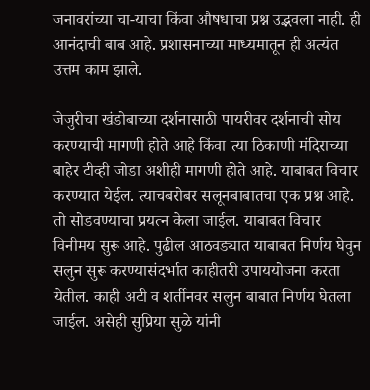जनावरांच्या चा-याचा किंवा औषधाचा प्रश्न उद्भवला नाही. ही आनंदाची बाब आहे. प्रशासनाच्या माध्यमातून ही अत्यंत उत्तम काम झाले.

जेजुरीचा खंडोबाच्या दर्शनासाठी पायरीवर दर्शनाची सोय करण्याची मागणी होते आहे किंवा त्या ठिकाणी मंदिराच्या बाहेर टीव्ही जोडा अशीही मागणी होते आहे. याबाबत विचार करण्यात येईल. त्याचबरोबर सलूनबाबातचा एक प्रश्न आहे. तो सोडवण्याचा प्रयत्न केला जाईल. याबाबत विचार विनीमय सुरू आहे. पुढील आठवड्यात याबाबत निर्णय घेवुन सलुन सुरू करण्यासंदर्भात काहीतरी उपाययोजना करता येतील. काही अटी व शर्तीनवर सलुन बाबात निर्णय घेतला जाईल. असेही सुप्रिया सुळे यांनी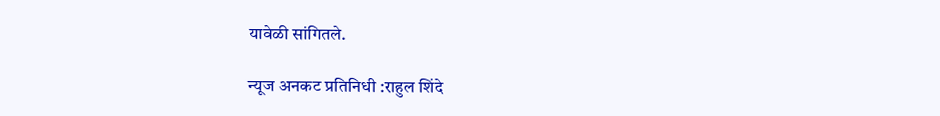यावेळी सांगितले.

न्यूज अनकट प्रतिनिधी :राहुल शिंदे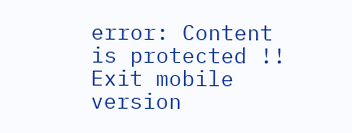error: Content is protected !!
Exit mobile version